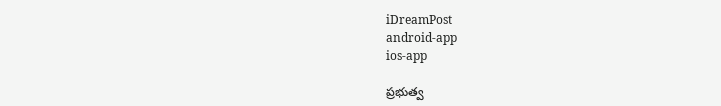iDreamPost
android-app
ios-app

ప్రభుత్వ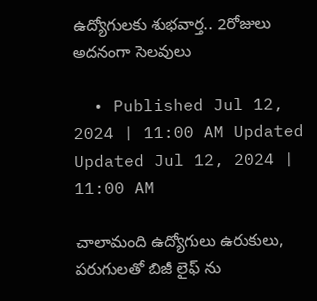ఉద్యోగులకు శుభవార్త.. 2రోజులు అదనంగా సెలవులు

  • Published Jul 12, 2024 | 11:00 AM Updated Updated Jul 12, 2024 | 11:00 AM

చాలామంది ఉద్యోగులు ఉరుకులు, పరుగులతో బిజీ లైఫ్ ను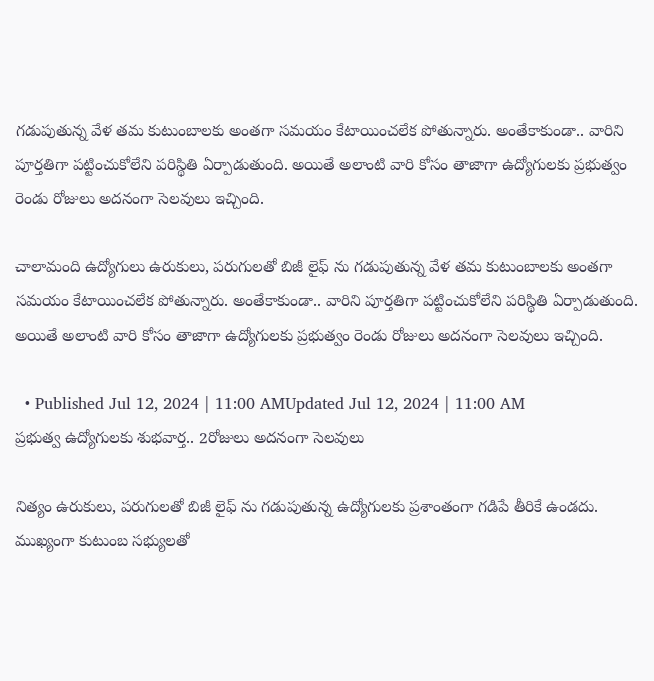గడుపుతున్న వేళ తమ కుటుంబాలకు అంతగా సమయం కేటాయించలేక పోతున్నారు. అంతేకాకుండా.. వారిని పూర్తతిగా పట్టించుకోలేని పరిస్థితి ఏర్పాడుతుంది. అయితే అలాంటి వారి కోసం తాజాగా ఉద్యోగులకు ప్రభుత్వం రెండు రోజులు అదనంగా సెలవులు ఇచ్చింది.

చాలామంది ఉద్యోగులు ఉరుకులు, పరుగులతో బిజీ లైఫ్ ను గడుపుతున్న వేళ తమ కుటుంబాలకు అంతగా సమయం కేటాయించలేక పోతున్నారు. అంతేకాకుండా.. వారిని పూర్తతిగా పట్టించుకోలేని పరిస్థితి ఏర్పాడుతుంది. అయితే అలాంటి వారి కోసం తాజాగా ఉద్యోగులకు ప్రభుత్వం రెండు రోజులు అదనంగా సెలవులు ఇచ్చింది.

  • Published Jul 12, 2024 | 11:00 AMUpdated Jul 12, 2024 | 11:00 AM
ప్రభుత్వ ఉద్యోగులకు శుభవార్త.. 2రోజులు అదనంగా సెలవులు

నిత్యం ఉరుకులు, పరుగులతో బిజీ లైఫ్ ను గడుపుతున్న ఉద్యోగులకు ప్రశాంతంగా గడిపే తీరికే ఉండదు. ముఖ్యంగా కుటుంబ సభ్యులతో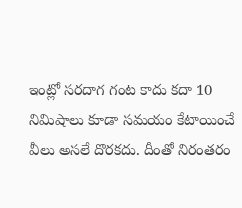ఇంట్లో సరదాగ గంట కాదు కదా 10 నిమిషాలు కూడా సమయం కేటాయించే వీలు అసలే దొరకదు. దీంతో నిరంతరం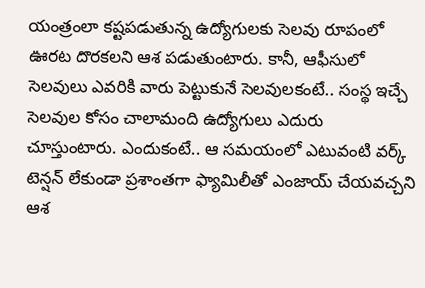యంత్రంలా కష్టపడుతున్న ఉద్యోగులకు సెలవు రూపంలో ఊరట దొరకలని ఆశ పడుతుంటారు. కానీ, ఆఫీసులో సెలవులు ఎవరికి వారు పెట్టుకునే సెలవులకంటే.. సంస్థ ఇచ్చే సెలవుల కోసం చాలామంది ఉద్యోగులు ఎదురు చూస్తుంటారు. ఎందుకంటే.. ఆ సమయంలో ఎటువంటి వర్క్ టెన్షన్ లేకుండా ప్రశాంతగా ఫ్యామిలీతో ఎంజాయ్ చేయవచ్చని ఆశ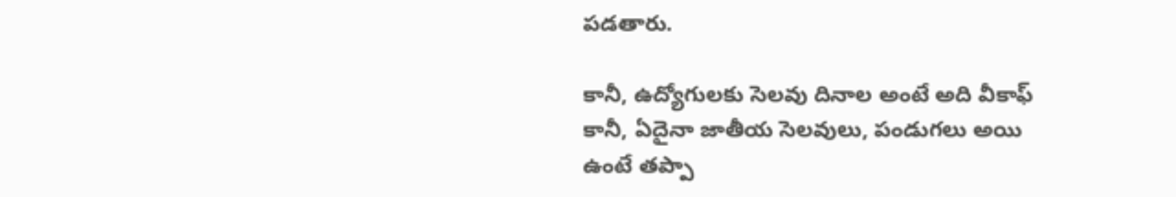పడతారు.

కానీ, ఉద్యోగులకు సెలవు దినాల అంటే అది వీకాఫ్ కానీ, ఏదైనా జాతీయ సెలవులు, పండుగలు అయి ఉంటే తప్పా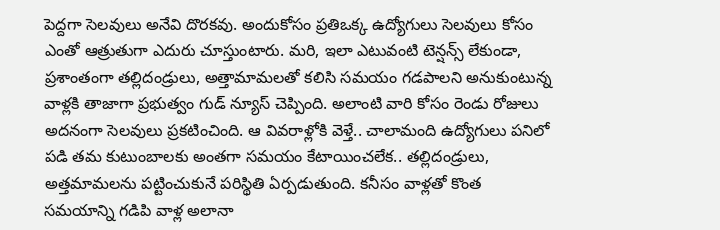పెద్దగా సెలవులు అనేవి దొరకవు. అందుకోసం ప్రతిఒక్క ఉద్యోగులు సెలవులు కోసం ఎంతో ఆత్రుతుగా ఎదురు చూస్తుంటారు. మరి, ఇలా ఎటువంటి టెన్షన్స్ లేకుండా, ప్రశాంతంగా తల్లిదండ్రులు, అత్తామామలతో కలిసి సమయం గడపాలని అనుకుంటున్న వాళ్లకి తాజాగా ప్రభుత్వం గుడ్ న్యూస్ చెప్పింది. అలాంటి వారి కోసం రెండు రోజులు అదనంగా సెలవులు ప్రకటించింది. ఆ వివరాళ్లోకి వెళ్తే.. చాలామంది ఉద్యోగులు పనిలో పడి తమ కుటుంబాలకు అంతగా సమయం కేటాయించలేక.. తల్లిదండ్రులు, అత్తమామలను పట్టించుకునే పరిస్థితి ఏర్పడుతుంది. కనీసం వాళ్లతో కొంత సమయాన్ని గడిపి వాళ్ల అలానా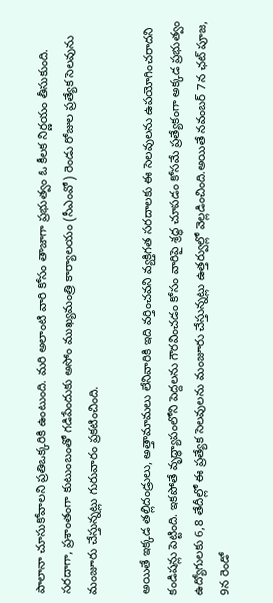పాలానా చూసుకోవాలని ప్రతిఒక్కరికి ఉంటుంది. మరి అలాంటి వారి కోసం తాజాగా ప్రభుత్వం ఓ కీలక నిర్ణయం తీసుకుంది. సరదాగా, ప్రశాంతంగా కుటుంబంతో గడిపేందుకు అసోం ముఖ్యమంత్రి కార్యాలయం (సీఎంవో) రెండు రోజుల ప్రత్యేక సెలవును మంజూరు చేస్తున్నట్లు గురువారం ప్రకటించింది.

అయితే ఇక్కడ తల్లిదండ్రులు, అత్తామామలు లేనివారికి ఇది వర్తించవని వ్యక్తిగత సరదాలకు ఈ సెలవులను ఉపయోగించరాదని కండిషన్లు పెట్టింది. ఇకపోతే వృద్ధ్యాపంలోని పెద్దలను గౌరవించడం కోసం వారిపై శ్రద్ధ చూపడం కోసమే ప్రత్యేకంగా అక్కడ ప్రభుత్వం ఉద్యోగులకు 6,8 తేదీల్లో ఈ ప్రత్యేక సెలవులను మంజూరు చేస్తున్నట్లు ఉత్తర్వుల్లో వెల్లడించింది.అయితే నవంబర్‌ 7న ఛట్ పూజ, 9న రెండో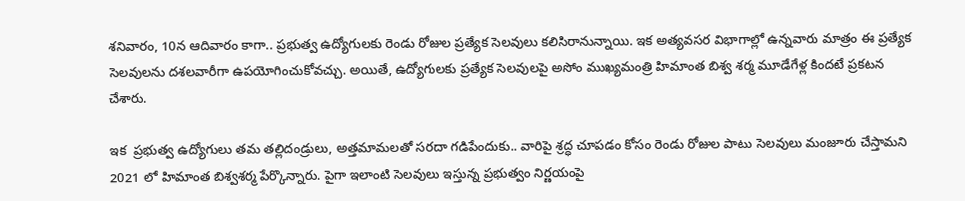శనివారం, 10న ఆదివారం కాగా.. ప్రభుత్వ ఉద్యోగులకు రెండు రోజుల ప్రత్యేక సెలవులు కలిసిరానున్నాయి. ఇక అత్యవసర విభాగాల్లో ఉన్నవారు మాత్రం ఈ ప్రత్యేక సెలవులను దశలవారీగా ఉపయోగించుకోవచ్చు. అయితే, ఉద్యోగులకు ప్రత్యేక సెలవులపై అసోం ముఖ్యమంత్రి హిమాంత బిశ్వ శర్మ మూడేగేళ్ల కిందటే ప్రకటన చేశారు.

ఇక  ప్రభుత్వ ఉద్యోగులు తమ తల్లిదండ్రులు, అత్తమామలతో సరదా గడిపేందుకు.. వారిపై శ్రద్ధ చూపడం కోసం రెండు రోజుల పాటు సెలవులు మంజూరు చేస్తామని 2021 లో హిమాంత బిశ్వశర్మ పేర్కొన్నారు. పైగా ఇలాంటి సెలవులు ఇస్తున్న ప్రభుత్వం నిర్ణయంపై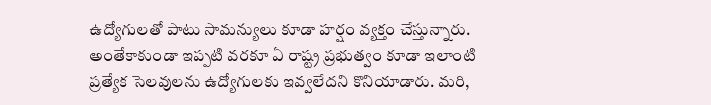ఉద్యోగులతో పాటు సామన్యులు కూడా హర్షం వ్యక్తం చేస్తున్నారు. అంతేకాకుండా ఇప్పటి వరకూ ఏ రాష్ట్ర ప్రభుత్వం కూడా ఇలాంటి ప్రత్యేక సెలవులను ఉద్యోగులకు ఇవ్వలేదని కొనియాడారు. మరి,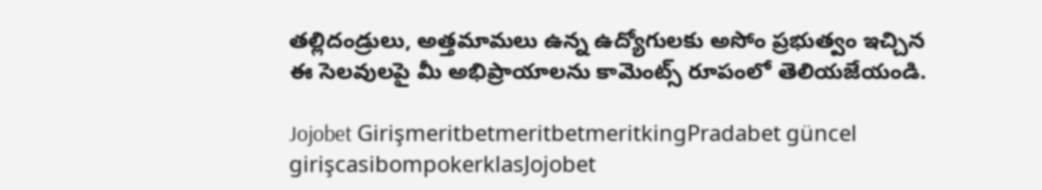తల్లిదండ్రులు, అత్తమామలు ఉన్న ఉద్యోగులకు అసోం ప్రభుత్వం ఇచ్చిన ఈ సెలవులపై మీ అభిప్రాయాలను కామెంట్స్ రూపంలో తెలియజేయండి.

Jojobet GirişmeritbetmeritbetmeritkingPradabet güncel girişcasibompokerklasJojobet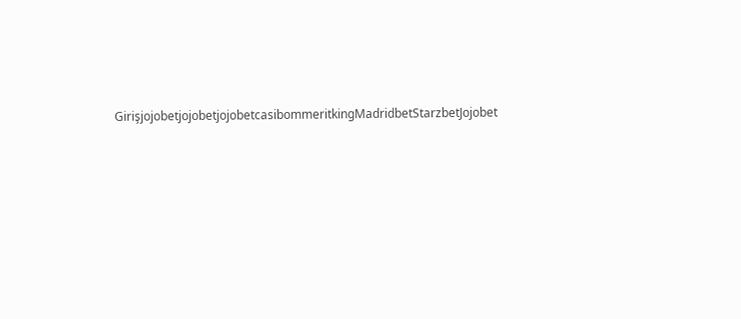GirişjojobetjojobetjojobetcasibommeritkingMadridbetStarzbetJojobet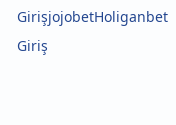GirişjojobetHoliganbet Giriş